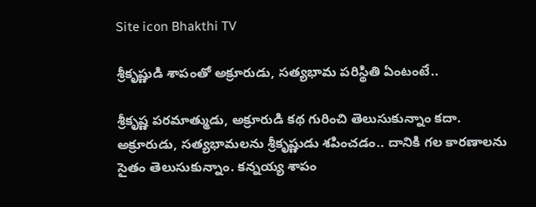Site icon Bhakthi TV

శ్రీకృష్ణుడి శాపంతో అక్రూరుడు, సత్యభామ పరిస్థితి ఏంటంటే..

శ్రీకృష్ణ పరమాత్ముడు, అక్రూరుడి కథ గురించి తెలుసుకున్నాం కదా. అక్రూరుడు, సత్యభామలను శ్రీకృష్ణుడు శపించడం.. దానికి గల కారణాలను సైతం తెలుసుకున్నాం. కన్నయ్య శాపం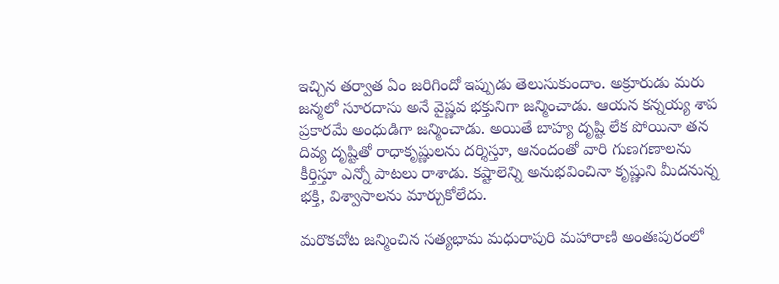ఇచ్చిన తర్వాత ఏం జరిగిందో ఇప్పుడు తెలుసుకుందాం. అక్రూరుడు మరు జన్మలో సూరదాసు అనే వైష్ణవ భక్తునిగా జన్మించాడు. ఆయన కన్నయ్య శాప ప్రకారమే అంధుడిగా జన్మించాడు. అయితే బాహ్య దృష్టి లేక పోయినా తన దివ్య దృష్టితో రాధాకృష్ణులను దర్శిస్తూ, ఆనందంతో వారి గుణగణాలను కీర్తిస్తూ ఎన్నో పాటలు రాశాడు. కష్టాలెన్ని అనుభవించినా కృష్ణుని మీదనున్న భక్తి, విశ్వాసాలను మార్చుకోలేదు.

మరొకచోట జన్మించిన సత్యభామ మధురాపురి మహారాణి అంతఃపురంలో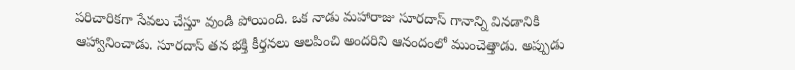పరిచారికగా సేవలు చేస్తూ వుండి పోయింది. ఒక నాడు మహారాజు సూరదాస్ గానాన్ని వినడానికి ఆహ్వానించాడు. సూరదాస్ తన భక్తి కీర్తనలు ఆలపించి అందరిని ఆనందంలో ముంచెత్తాడు. అప్పుడు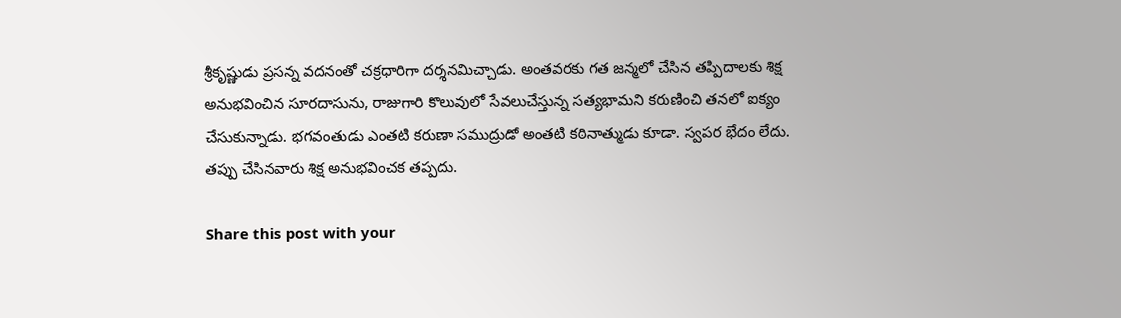శ్రీకృష్ణుడు ప్రసన్న వదనంతో చక్రధారిగా దర్శనమిచ్చాడు. అంతవరకు గత జన్మలో చేసిన తప్పిదాలకు శిక్ష అనుభవించిన సూరదాసును, రాజుగారి కొలువులో సేవలుచేస్తున్న సత్యభామని కరుణించి తనలో ఐక్యం చేసుకున్నాడు. భగవంతుడు ఎంతటి కరుణా సముద్రుడో అంతటి కఠినాత్ముడు కూడా. స్వపర భేదం లేదు. తప్పు చేసినవారు శిక్ష అనుభవించక తప్పదు.

Share this post with your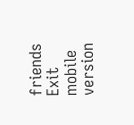friends
Exit mobile version